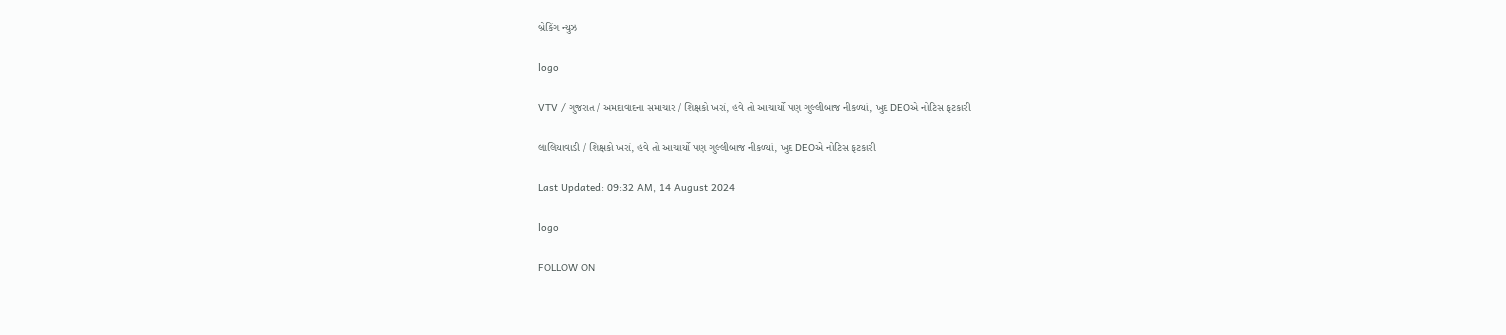બ્રેકિંગ ન્યુઝ

logo

VTV / ગુજરાત / અમદાવાદના સમાચાર / શિક્ષકો ખરાં, હવે તો આચાર્યો પણ ગુલ્લીબાજ નીકળ્યાં, ખુદ DEOએ નોટિસ ફટકારી

લાલિયાવાડી / શિક્ષકો ખરાં, હવે તો આચાર્યો પણ ગુલ્લીબાજ નીકળ્યાં, ખુદ DEOએ નોટિસ ફટકારી

Last Updated: 09:32 AM, 14 August 2024

logo

FOLLOW ON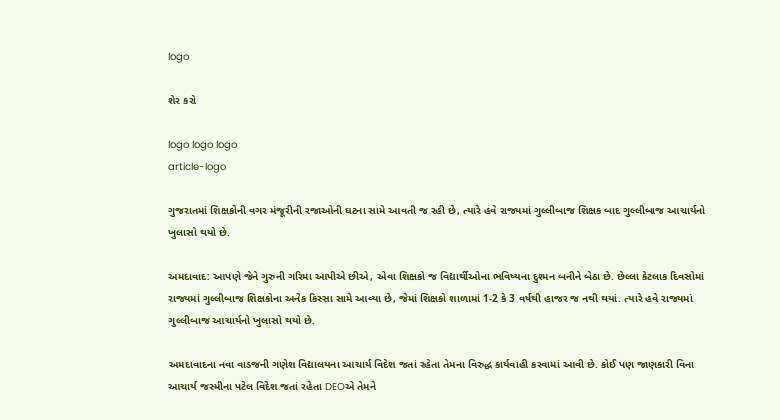logo

શેર કરો

logo logo logo
article-logo

ગુજરાતમાં શિક્ષકોની વગર મંજૂરીની રજાઓની ઘટના સામે આવતી જ રહી છે, ત્યારે હવે રાજ્યમાં ગુલ્લીબાજ શિક્ષક બાદ ગુલ્લીબાજ આચાર્યનો ખુલાસો થયો છે.

અમદાવાદ: આપણે જેને ગુરુની ગરિમા આપીએ છીએ, એવા શિક્ષકો જ વિદ્યાર્થીઓના ભવિષ્યના દુશ્મન બનીને બેઠા છે. છેલ્લા કેટલાક દિવસોમાં રાજ્યમાં ગુલ્લીબાજ શિક્ષકોના અનેક કિસ્સા સામે આવ્યા છે, જેમાં શિક્ષકો શાળામાં 1-2 કે 3 વર્ષથી હાજર જ નથી થયાં. ત્યારે હવે રાજ્યમાં ગુલ્લીબાજ આચાર્યનો ખુલાસો થયો છે.

અમદાવાદના નવા વાડજની ગણેશ વિદ્યાલયના આચાર્ય વિદેશ જતાં રહેતા તેમના વિરુદ્ધ કાર્યવાહી કરવામાં આવી છે. કોઈ પણ જાણકારી વિના આચાર્ય જસ્મીના પટેલ વિદેશ જતાં રહેતા DEOએ તેમને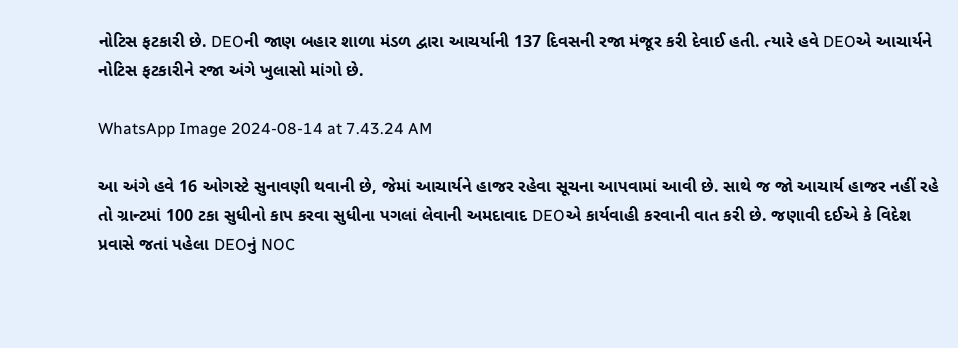નોટિસ ફટકારી છે. DEOની જાણ બહાર શાળા મંડળ દ્વારા આચર્યાની 137 દિવસની રજા મંજૂર કરી દેવાઈ હતી. ત્યારે હવે DEOએ આચાર્યને નોટિસ ફટકારીને રજા અંગે ખુલાસો માંગો છે.

WhatsApp Image 2024-08-14 at 7.43.24 AM

આ અંગે હવે 16 ઓગસ્ટે સુનાવણી થવાની છે, જેમાં આચાર્યને હાજર રહેવા સૂચના આપવામાં આવી છે. સાથે જ જો આચાર્ય હાજર નહીં રહે તો ગ્રાન્ટમાં 100 ટકા સુધીનો કાપ કરવા સુધીના પગલાં લેવાની અમદાવાદ DEOએ કાર્યવાહી કરવાની વાત કરી છે. જણાવી દઈએ કે વિદેશ પ્રવાસે જતાં પહેલા DEOનું NOC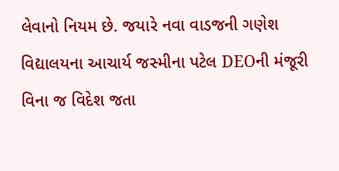લેવાનો નિયમ છે. જયારે નવા વાડજની ગણેશ વિદ્યાલયના આચાર્ય જસ્મીના પટેલ DEOની મંજૂરી વિના જ વિદેશ જતા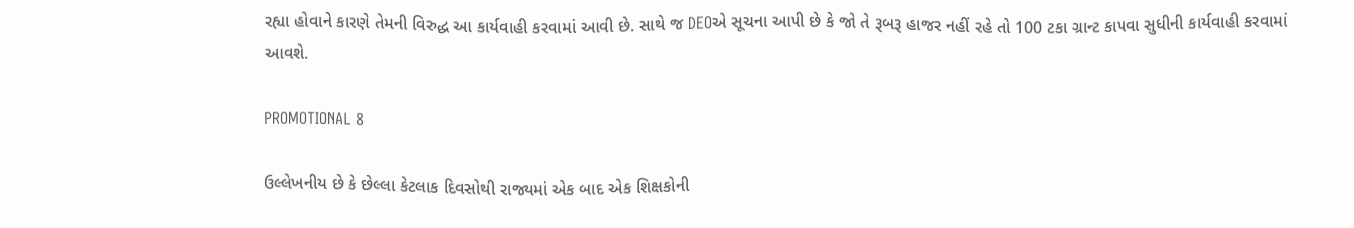રહ્યા હોવાને કારણે તેમની વિરુદ્ધ આ કાર્યવાહી કરવામાં આવી છે. સાથે જ DEOએ સૂચના આપી છે કે જો તે રૂબરૂ હાજર નહીં રહે તો 100 ટકા ગ્રાન્ટ કાપવા સુધીની કાર્યવાહી કરવામાં આવશે.

PROMOTIONAL 8

ઉલ્લેખનીય છે કે છેલ્લા કેટલાક દિવસોથી રાજ્યમાં એક બાદ એક શિક્ષકોની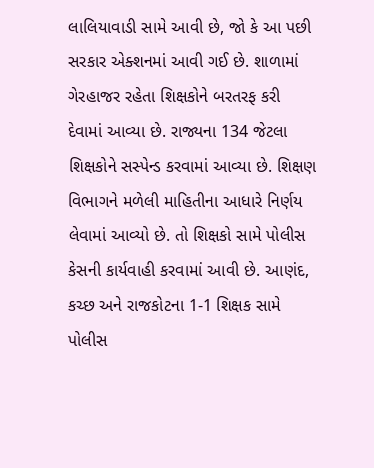લાલિયાવાડી સામે આવી છે, જો કે આ પછી સરકાર એક્શનમાં આવી ગઈ છે. શાળામાં ગેરહાજર રહેતા શિક્ષકોને બરતરફ કરી દેવામાં આવ્યા છે. રાજ્યના 134 જેટલા શિક્ષકોને સસ્પેન્ડ કરવામાં આવ્યા છે. શિક્ષણ વિભાગને મળેલી માહિતીના આધારે નિર્ણય લેવામાં આવ્યો છે. તો શિક્ષકો સામે પોલીસ કેસની કાર્યવાહી કરવામાં આવી છે. આણંદ, કચ્છ અને રાજકોટના 1-1 શિક્ષક સામે પોલીસ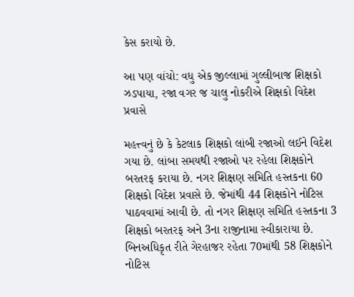કેસ કરાયો છે.

આ પણ વાંચો: વધુ એક જીલ્લામાં ગુલ્લીબાજ શિક્ષકો ઝડપાયા, રજા વગર જ ચાલુ નોકરીએ શિક્ષકો વિદેશ પ્રવાસે

મહત્ત્વનું છે કે કેટલાક શિક્ષકો લાંબી રજાઓ લઈને વિદેશ ગયા છે. લાંબા સમયથી રજાઓ પર રહેલા શિક્ષકોને બરતરફ કરાયા છે. નગર શિક્ષણ સમિતિ હસ્તકના 60 શિક્ષકો વિદેશ પ્રવાસે છે. જેમાંથી 44 શિક્ષકોને નોટિસ પાઠવવામાં આવી છે. તો નગર શિક્ષણ સમિતિ હસ્તકના 3 શિક્ષકો બરતરફ અને 3ના રાજીનામા સ્વીકારાયા છે. બિનઅધિકૃત રીતે ગેરહાજર રહેતા 70માંથી 58 શિક્ષકોને નોટિસ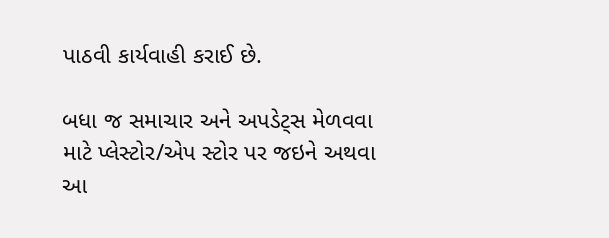પાઠવી કાર્યવાહી કરાઈ છે.

બધા જ સમાચાર અને અપડેટ્સ મેળવવા માટે પ્લેસ્ટોર/એપ સ્ટોર પર જઇને અથવા આ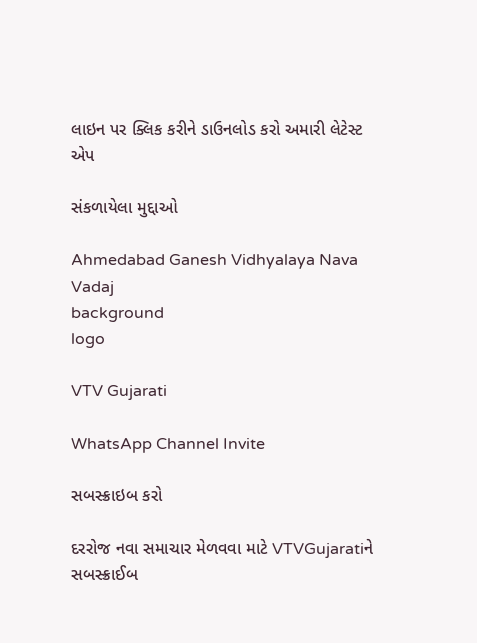લાઇન પર ક્લિક કરીને ડાઉનલોડ કરો અમારી લેટેસ્ટ એપ

સંકળાયેલા મુદ્દાઓ

Ahmedabad Ganesh Vidhyalaya Nava Vadaj
background
logo

VTV Gujarati

WhatsApp Channel Invite

સબસ્ક્રાઇબ કરો

દરરોજ નવા સમાચાર મેળવવા માટે VTVGujaratiને સબસ્ક્રાઈબ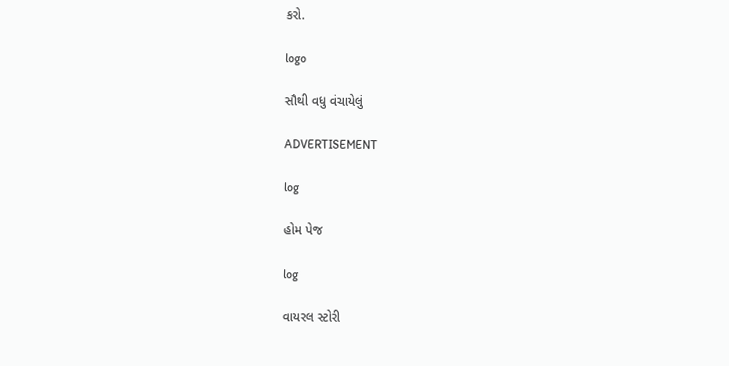કરો.

logo

સૌથી વધુ વંચાયેલું

ADVERTISEMENT

log

હોમ પેજ

log

વાયરલ સ્ટોરી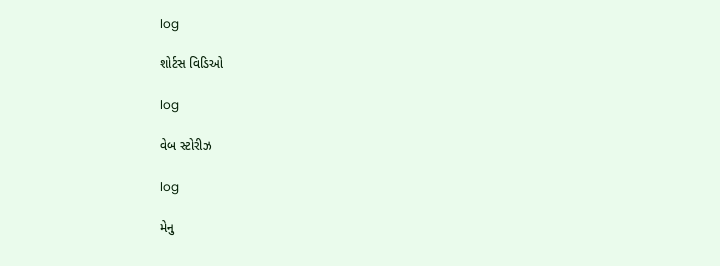log

શોર્ટસ વિડિઓ

log

વેબ સ્ટોરીઝ

log

મેનુ